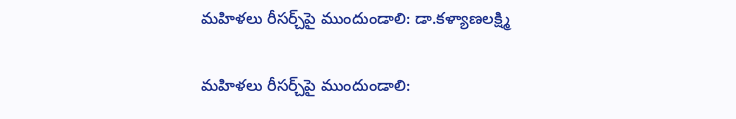మహిళలు రీసర్చ్‌పై ముందుండాలి: డా.కళ్యాణలక్ష్మి

మహిళలు రీసర్చ్‌పై ముందుండాలి: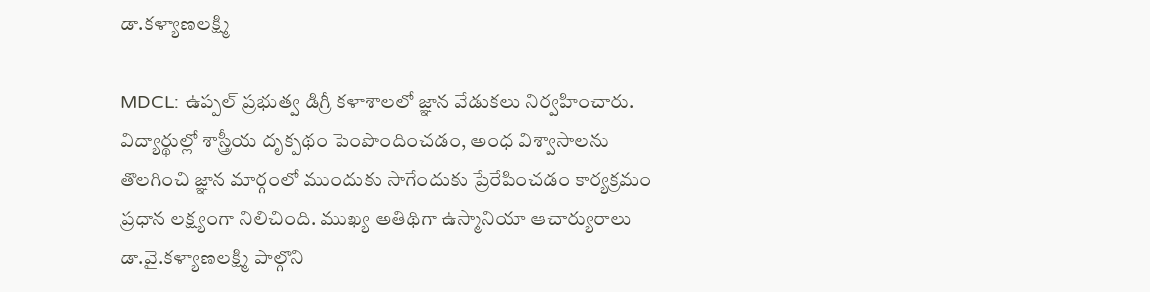డా.కళ్యాణలక్ష్మి

MDCL: ఉప్పల్ ప్రభుత్వ డిగ్రీ కళాశాలలో జ్ఞాన వేడుకలు నిర్వహించారు. విద్యార్థుల్లో శాస్త్రీయ దృక్పథం పెంపొందించడం, అంధ విశ్వాసాలను తొలగించి జ్ఞాన మార్గంలో ముందుకు సాగేందుకు ప్రేరేపించడం కార్యక్రమం ప్రధాన లక్ష్యంగా నిలిచింది. ముఖ్య అతిథిగా ఉస్మానియా ఆచార్యురాలు డా.వై.కళ్యాణలక్ష్మి పాల్గొని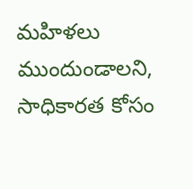మహిళలు ముందుండాలని, సాధికారత కోసం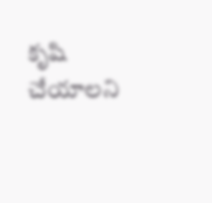కృషి చేయాలని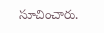సూచించారు.